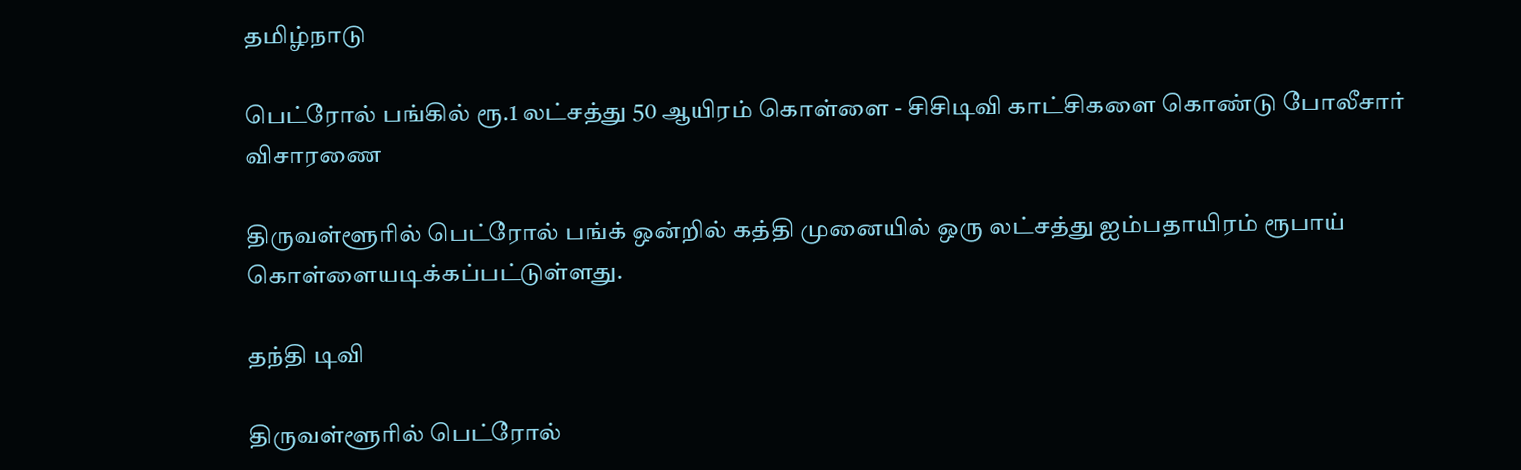தமிழ்நாடு

பெட்ரோல் பங்கில் ரூ.1 லட்சத்து 50 ஆயிரம் கொள்ளை - சிசிடிவி காட்சிகளை கொண்டு போலீசார் விசாரணை

திருவள்ளூரில் பெட்ரோல் பங்க் ஒன்றில் கத்தி முனையில் ஒரு லட்சத்து ஐம்பதாயிரம் ரூபாய் கொள்ளையடிக்கப்பட்டுள்ளது.

தந்தி டிவி

திருவள்ளூரில் பெட்ரோல்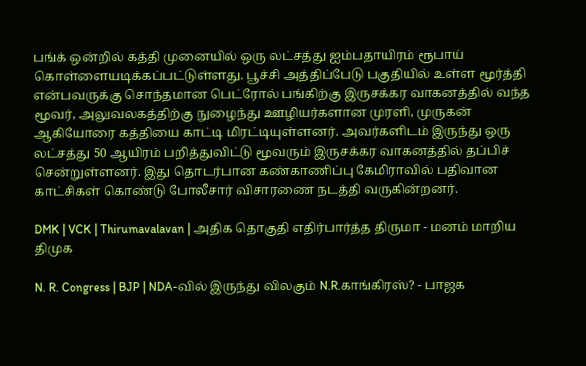பங்க் ஒன்றில் கத்தி முனையில் ஒரு லட்சத்து ஐம்பதாயிரம் ரூபாய் கொள்ளையடிக்கப்பட்டுள்ளது. பூச்சி அத்திப்பேடு பகுதியில் உள்ள மூர்த்தி என்பவருக்கு சொந்தமான பெட்ரோல் பங்கிற்கு இருசக்கர வாகனத்தில் வந்த மூவர், அலுவலகத்திற்கு நுழைந்து ஊழியர்களான முரளி, முருகன் ஆகியோரை கத்தியை காட்டி மிரட்டியுள்ளனர். அவர்களிடம் இருந்து ஒரு லட்சத்து 50 ஆயிரம் பறித்துவிட்டு மூவரும் இருசக்கர வாகனத்தில் தப்பிச் சென்றுள்ளனர். இது தொடர்பான கண்காணிப்பு கேமிராவில் பதிவான காட்சிகள் கொண்டு போலீசார் விசாரணை நடத்தி வருகின்றனர்.

DMK | VCK | Thirumavalavan | அதிக தொகுதி எதிர்பார்த்த திருமா - மனம் மாறிய திமுக

N. R. Congress | BJP | NDA-வில் இருந்து விலகும் N.R.காங்கிரஸ்? - பாஜக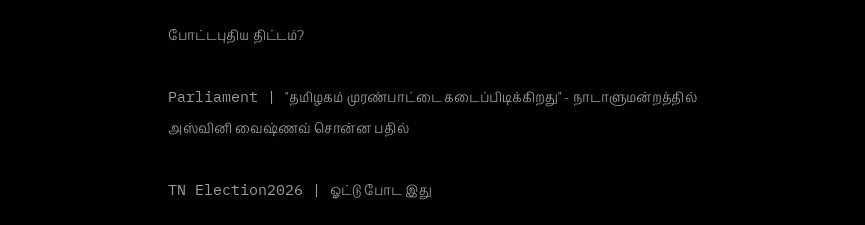போட்டபுதிய திட்டம்?

Parliament | "தமிழகம் முரண்பாட்டை கடைப்பிடிக்கிறது" - நாடாளுமன்றத்தில் அஸ்வினி வைஷ்ணவ் சொன்ன பதில்

TN Election2026 | ஓட்டு போட இது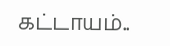கட்டாயம்..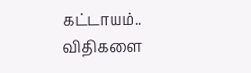கட்டாயம்.. விதிகளை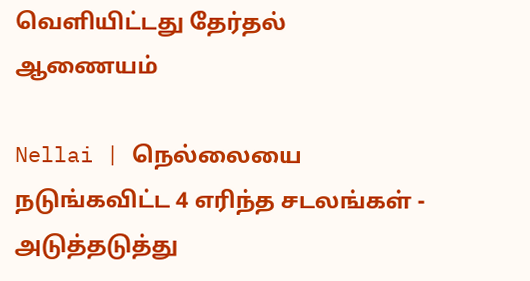வெளியிட்டது தேர்தல் ஆணையம்

Nellai | நெல்லையை நடுங்கவிட்ட 4 எரிந்த சடலங்கள் - அடுத்தடுத்து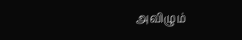அவிழும்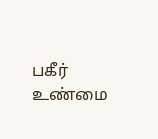பகீர் உண்மை